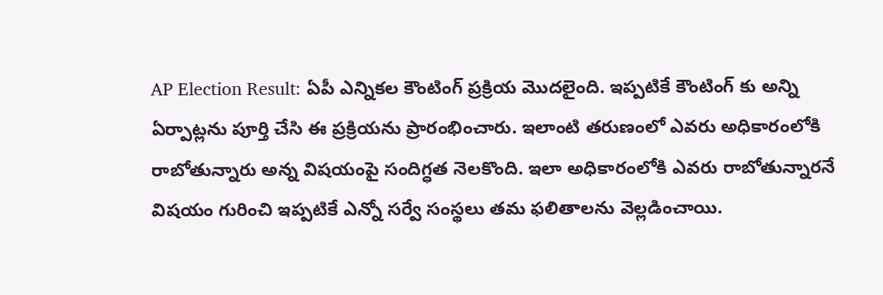AP Election Result: ఏపీ ఎన్నికల కౌంటింగ్ ప్రక్రియ మొదలైంది. ఇప్పటికే కౌంటింగ్ కు అన్ని ఏర్పాట్లను పూర్తి చేసి ఈ ప్రక్రియను ప్రారంభించారు. ఇలాంటి తరుణంలో ఎవరు అధికారంలోకి రాబోతున్నారు అన్న విషయంపై సందిగ్ధత నెలకొంది. ఇలా అధికారంలోకి ఎవరు రాబోతున్నారనే విషయం గురించి ఇప్పటికే ఎన్నో సర్వే సంస్థలు తమ ఫలితాలను వెల్లడించాయి.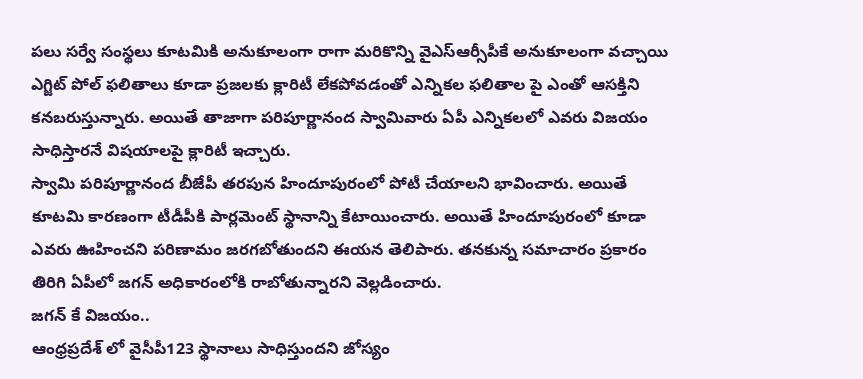పలు సర్వే సంస్థలు కూటమికి అనుకూలంగా రాగా మరికొన్ని వైఎస్ఆర్సీపీకే అనుకూలంగా వచ్చాయి ఎగ్జిట్ పోల్ ఫలితాలు కూడా ప్రజలకు క్లారిటీ లేకపోవడంతో ఎన్నికల ఫలితాల పై ఎంతో ఆసక్తిని కనబరుస్తున్నారు. అయితే తాజాగా పరిపూర్ణానంద స్వామివారు ఏపీ ఎన్నికలలో ఎవరు విజయం సాధిస్తారనే విషయాలపై క్లారిటీ ఇచ్చారు.
స్వామి పరిపూర్ణానంద బీజేపీ తరపున హిందూపురంలో పోటీ చేయాలని భావించారు. అయితే కూటమి కారణంగా టీడీపీకి పార్లమెంట్ స్థానాన్ని కేటాయించారు. అయితే హిందూపురంలో కూడా ఎవరు ఊహించని పరిణామం జరగబోతుందని ఈయన తెలిపారు. తనకున్న సమాచారం ప్రకారం తిరిగి ఏపీలో జగన్ అధికారంలోకి రాబోతున్నారని వెల్లడించారు.
జగన్ కే విజయం..
ఆంధ్రప్రదేశ్ లో వైసీపీ123 స్థానాలు సాధిస్తుందని జోస్యం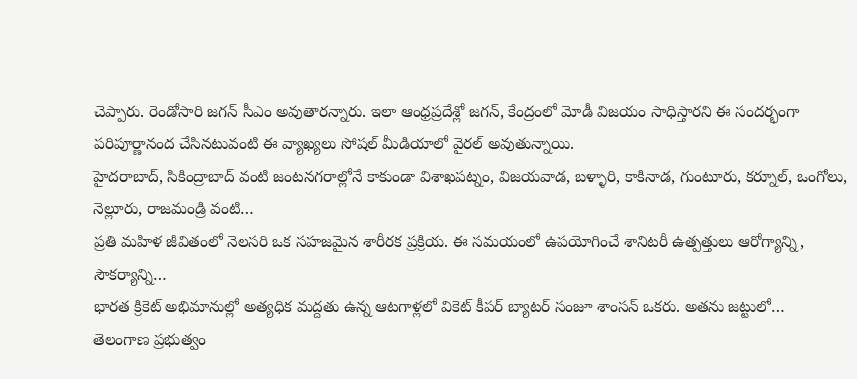చెప్పారు. రెండోసారి జగన్ సీఎం అవుతారన్నారు. ఇలా ఆంధ్రప్రదేశ్లో జగన్, కేంద్రంలో మోడీ విజయం సాధిస్తారని ఈ సందర్భంగా పరిపూర్ణానంద చేసినటువంటి ఈ వ్యాఖ్యలు సోషల్ మీడియాలో వైరల్ అవుతున్నాయి.
హైదరాబాద్, సికింద్రాబాద్ వంటి జంటనగరాల్లోనే కాకుండా విశాఖపట్నం, విజయవాడ, బళ్ళారి, కాకినాడ, గుంటూరు, కర్నూల్, ఒంగోలు, నెల్లూరు, రాజమండ్రి వంటి…
ప్రతి మహిళ జీవితంలో నెలసరి ఒక సహజమైన శారీరక ప్రక్రియ. ఈ సమయంలో ఉపయోగించే శానిటరీ ఉత్పత్తులు ఆరోగ్యాన్ని, సౌకర్యాన్ని…
భారత క్రికెట్ అభిమానుల్లో అత్యధిక మద్దతు ఉన్న ఆటగాళ్లలో వికెట్ కీపర్ బ్యాటర్ సంజూ శాంసన్ ఒకరు. అతను జట్టులో…
తెలంగాణ ప్రభుత్వం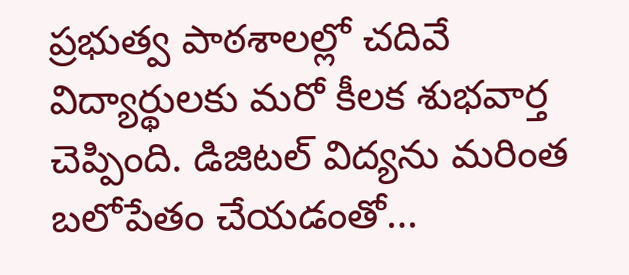ప్రభుత్వ పాఠశాలల్లో చదివే విద్యార్థులకు మరో కీలక శుభవార్త చెప్పింది. డిజిటల్ విద్యను మరింత బలోపేతం చేయడంతో…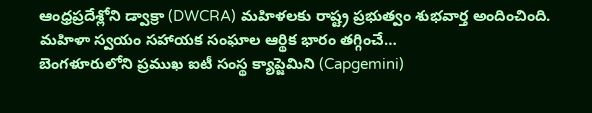ఆంధ్రప్రదేశ్లోని డ్వాక్రా (DWCRA) మహిళలకు రాష్ట్ర ప్రభుత్వం శుభవార్త అందించింది. మహిళా స్వయం సహాయక సంఘాల ఆర్థిక భారం తగ్గించే…
బెంగళూరులోని ప్రముఖ ఐటీ సంస్థ క్యాప్జెమిని (Capgemini)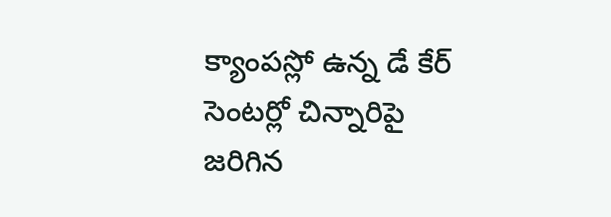క్యాంపస్లో ఉన్న డే కేర్ సెంటర్లో చిన్నారిపై జరిగిన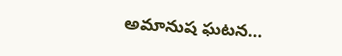అమానుష ఘటన…